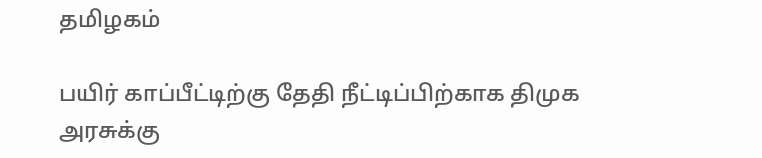தமிழகம்

பயிர் காப்பீட்டிற்கு தேதி நீட்டிப்பிற்காக திமுக அரசுக்கு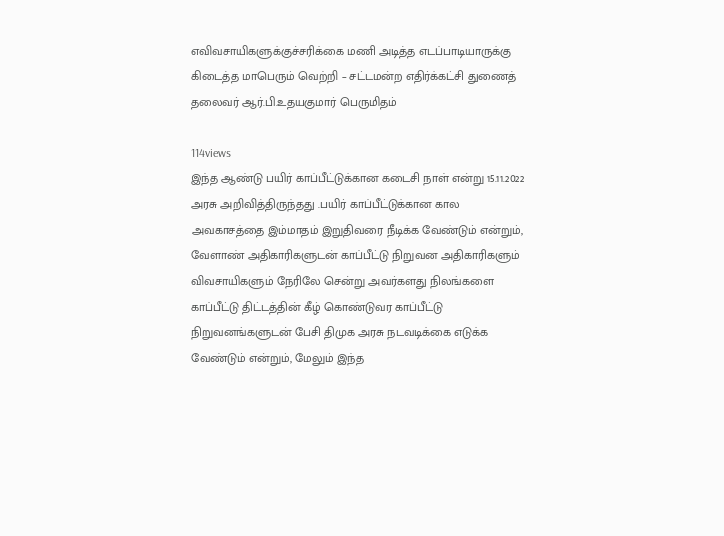எவிவசாயிகளுக்குச்சரிக்கை மணி அடித்த எடப்பாடியாருக்கு கிடைத்த மாபெரும் வெற்றி – சட்டமன்ற எதிர்க்கட்சி துணைத் தலைவர் ஆர்.பி.உதயகுமார் பெருமிதம்

114views
இந்த ஆண்டு பயிர் காப்பீட்டுக்கான கடைசி நாள் என்று 15.11.2022 அரசு அறிவித்திருந்தது .பயிர் காப்பீட்டுக்கான கால அவகாசத்தை இம்மாதம் இறுதிவரை நீடிக்க வேண்டும் என்றும், வேளாண் அதிகாரிகளுடன் காப்பீட்டு நிறுவன அதிகாரிகளும் விவசாயிகளும் நேரிலே சென்று அவர்களது நிலங்களை காப்பீட்டு திட்டத்தின் கீழ் கொண்டுவர காப்பீட்டு நிறுவனங்களுடன் பேசி திமுக அரசு நடவடிக்கை எடுக்க வேண்டும் என்றும், மேலும் இந்த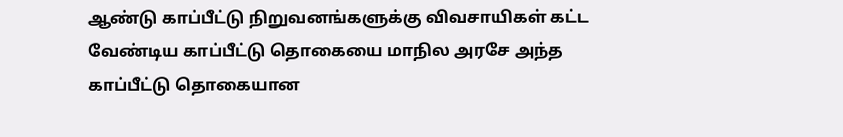ஆண்டு காப்பீட்டு நிறுவனங்களுக்கு விவசாயிகள் கட்ட வேண்டிய காப்பீட்டு தொகையை மாநில அரசே அந்த காப்பீட்டு தொகையான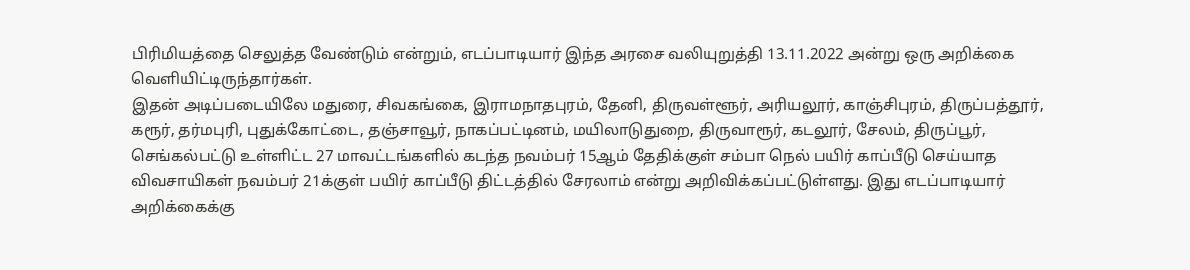பிரிமியத்தை செலுத்த வேண்டும் என்றும், எடப்பாடியார் இந்த அரசை வலியுறுத்தி 13.11.2022 அன்று ஒரு அறிக்கை வெளியிட்டிருந்தார்கள்.
இதன் அடிப்படையிலே மதுரை, சிவகங்கை, இராமநாதபுரம், தேனி, திருவள்ளூர், அரியலூர், காஞ்சிபுரம், திருப்பத்தூர், கரூர், தர்மபுரி, புதுக்கோட்டை, தஞ்சாவூர், நாகப்பட்டினம், மயிலாடுதுறை, திருவாரூர், கடலூர், சேலம், திருப்பூர், செங்கல்பட்டு உள்ளிட்ட 27 மாவட்டங்களில் கடந்த நவம்பர் 15ஆம் தேதிக்குள் சம்பா நெல் பயிர் காப்பீடு செய்யாத விவசாயிகள் நவம்பர் 21க்குள் பயிர் காப்பீடு திட்டத்தில் சேரலாம் என்று அறிவிக்கப்பட்டுள்ளது. இது எடப்பாடியார் அறிக்கைக்கு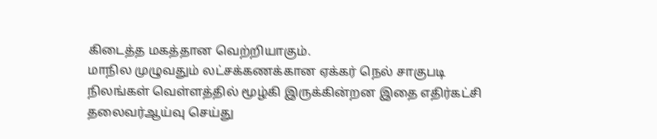கிடைத்த மகத்தான வெற்றியாகும்.
மாநில முழுவதும் லட்சக்கணக்கான ஏக்கர் நெல் சாகுபடி நிலங்கள் வெள்ளத்தில் மூழ்கி இருக்கின்றன இதை எதிர்கட்சி தலைவர்ஆய்வு செய்து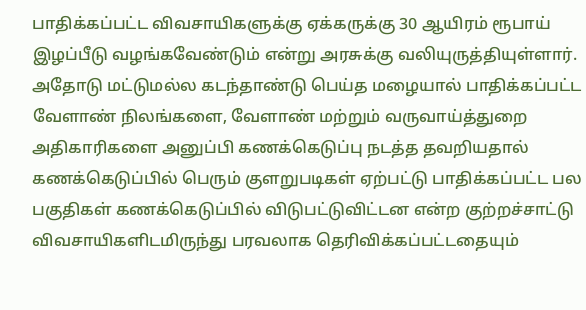பாதிக்கப்பட்ட விவசாயிகளுக்கு ஏக்கருக்கு 30 ஆயிரம் ரூபாய் இழப்பீடு வழங்கவேண்டும் என்று அரசுக்கு வலியுருத்தியுள்ளார்.
அதோடு மட்டுமல்ல கடந்தாண்டு பெய்த மழையால் பாதிக்கப்பட்ட வேளாண் நிலங்களை, வேளாண் மற்றும் வருவாய்த்துறை அதிகாரிகளை அனுப்பி கணக்கெடுப்பு நடத்த தவறியதால் கணக்கெடுப்பில் பெரும் குளறுபடிகள் ஏற்பட்டு பாதிக்கப்பட்ட பல பகுதிகள் கணக்கெடுப்பில் விடுபட்டுவிட்டன என்ற குற்றச்சாட்டு விவசாயிகளிடமிருந்து பரவலாக தெரிவிக்கப்பட்டதையும்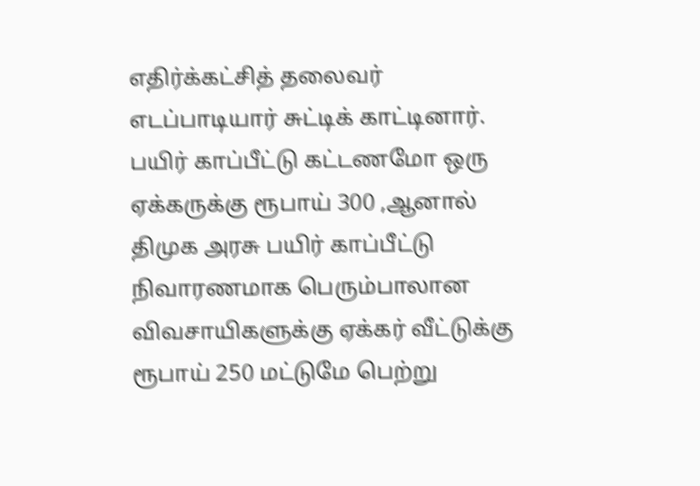எதிர்க்கட்சித் தலைவர் எடப்பாடியார் சுட்டிக் காட்டினார்.
பயிர் காப்பீட்டு கட்டணமோ ஒரு ஏக்கருக்கு ரூபாய் 300 ,ஆனால் திமுக அரசு பயிர் காப்பீட்டு நிவாரணமாக பெரும்பாலான விவசாயிகளுக்கு ஏக்கர் வீட்டுக்கு ரூபாய் 250 மட்டுமே பெற்று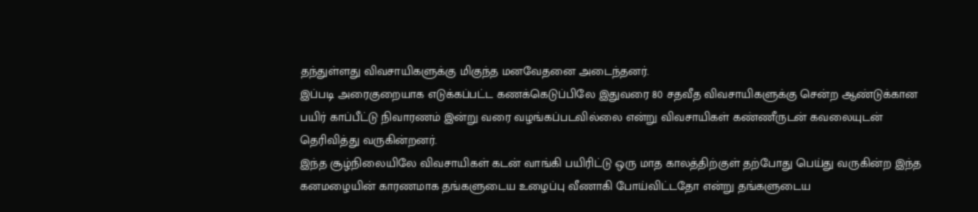தந்துள்ளது விவசாயிகளுக்கு மிகுந்த மனவேதனை அடைந்தனர்.
இப்படி அரைகுறையாக எடுக்கப்பட்ட கணக்கெடுப்பிலே இதுவரை 80 சதவீத விவசாயிகளுக்கு சென்ற ஆண்டுக்கான பயிர் காப்பீட்டு நிவாரணம் இன்று வரை வழங்கப்படவில்லை என்று விவசாயிகள் கண்ணீருடன் கவலையுடன் தெரிவித்து வருகின்றனர்.
இந்த சூழ்நிலையிலே விவசாயிகள் கடன் வாங்கி பயிரிட்டு ஒரு மாத காலத்திற்குள் தற்போது பெய்து வருகின்ற இந்த கனமழையின் காரணமாக தங்களுடைய உழைப்பு வீணாகி போய்விட்டதோ என்று தங்களுடைய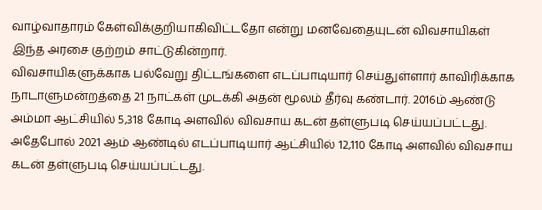வாழ்வாதாரம் கேள்விக்குறியாகிவிட்டதோ என்று மனவேதையுடன் விவசாயிகள் இந்த அரசை குற்றம் சாட்டுகின்றார்.
விவசாயிகளுக்காக பல்வேறு திட்டங்களை எடப்பாடியார் செய்துள்ளார் காவிரிக்காக நாடாளுமன்றத்தை 21 நாட்கள் முடக்கி அதன் மூலம் தீர்வு கண்டார். 2016ம் ஆண்டு அம்மா ஆட்சியில் 5,318 கோடி அளவில் விவசாய கடன் தள்ளுபடி செய்யப்பட்டது. அதேபோல் 2021 ஆம் ஆண்டில் எடப்பாடியார் ஆட்சியில் 12,110 கோடி அளவில் விவசாய கடன் தள்ளுபடி செய்யப்பட்டது.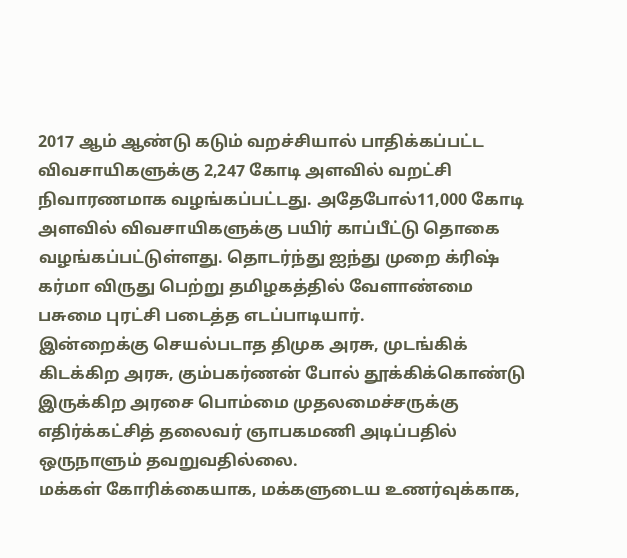2017 ஆம் ஆண்டு கடும் வறச்சியால் பாதிக்கப்பட்ட விவசாயிகளுக்கு 2,247 கோடி அளவில் வறட்சி நிவாரணமாக வழங்கப்பட்டது. அதேபோல்11,000 கோடி அளவில் விவசாயிகளுக்கு பயிர் காப்பீட்டு தொகை வழங்கப்பட்டுள்ளது. தொடர்ந்து ஐந்து முறை க்ரிஷ் கர்மா விருது பெற்று தமிழகத்தில் வேளாண்மை பசுமை புரட்சி படைத்த எடப்பாடியார்.
இன்றைக்கு செயல்படாத திமுக அரசு, முடங்கிக் கிடக்கிற அரசு, கும்பகர்ணன் போல் தூக்கிக்கொண்டு இருக்கிற அரசை பொம்மை முதலமைச்சருக்கு எதிர்க்கட்சித் தலைவர் ஞாபகமணி அடிப்பதில் ஒருநாளும் தவறுவதில்லை.
மக்கள் கோரிக்கையாக, மக்களுடைய உணர்வுக்காக,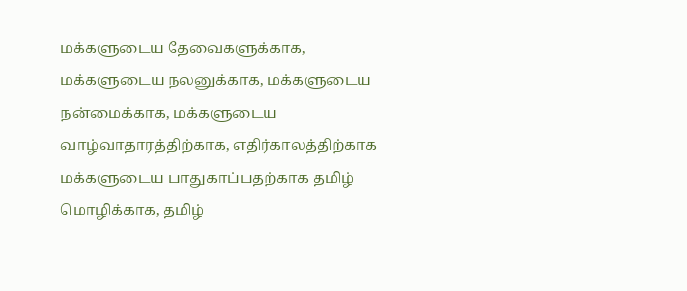மக்களுடைய தேவைகளுக்காக, மக்களுடைய நலனுக்காக, மக்களுடைய நன்மைக்காக, மக்களுடைய வாழ்வாதாரத்திற்காக, எதிர்காலத்திற்காக மக்களுடைய பாதுகாப்பதற்காக தமிழ் மொழிக்காக, தமிழ்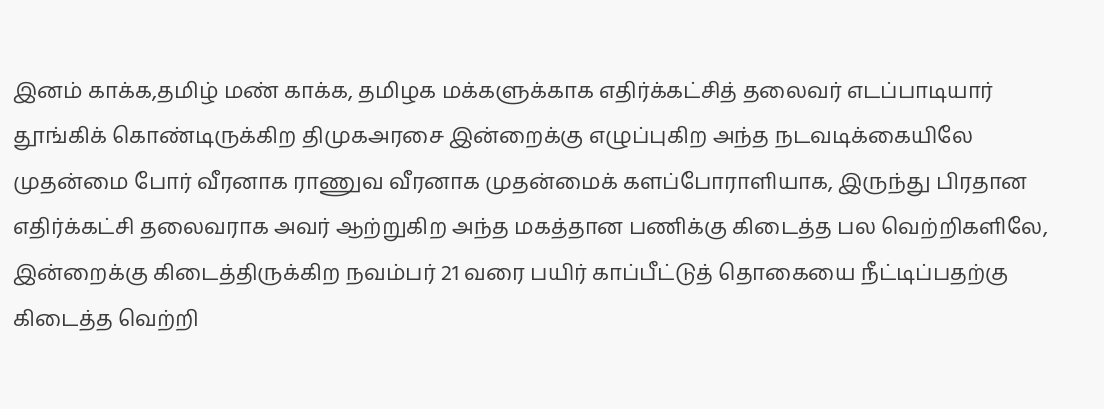இனம் காக்க,தமிழ் மண் காக்க, தமிழக மக்களுக்காக எதிர்க்கட்சித் தலைவர் எடப்பாடியார் தூங்கிக் கொண்டிருக்கிற திமுகஅரசை இன்றைக்கு எழுப்புகிற அந்த நடவடிக்கையிலே முதன்மை போர் வீரனாக ராணுவ வீரனாக முதன்மைக் களப்போராளியாக, இருந்து பிரதான எதிர்க்கட்சி தலைவராக அவர் ஆற்றுகிற அந்த மகத்தான பணிக்கு கிடைத்த பல வெற்றிகளிலே, இன்றைக்கு கிடைத்திருக்கிற நவம்பர் 21 வரை பயிர் காப்பீட்டுத் தொகையை நீட்டிப்பதற்கு கிடைத்த வெற்றி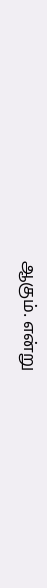ஆகும். என்று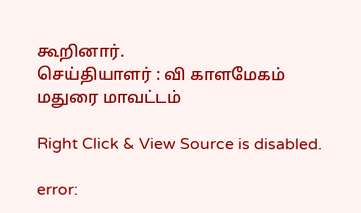கூறினார்.
செய்தியாளர் : வி காளமேகம் மதுரை மாவட்டம்

Right Click & View Source is disabled.

error: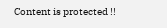Content is protected !!